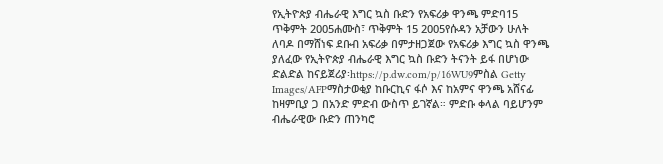የኢትዮጵያ ብሔራዊ እግር ኳስ ቡድን የአፍሪቃ ዋንጫ ምድባ15 ጥቅምት 2005ሐሙስ፣ ጥቅምት 15 2005የሱዳን አቻውን ሁለት ለባዶ በማሸነፍ ደቡብ አፍሪቃ በምታዘጋጀው የአፍሪቃ እግር ኳስ ዋንጫ ያለፈው የኢትዮጵያ ብሔራዊ እግር ኳስ ቡድን ትናንት ይፋ በሆነው ድልድል ከናይጀሪያ፡https://p.dw.com/p/16WU9ምስል Getty Images/AFPማስታወቂያ ከቡርኪና ፋሶ እና ከአምና ዋንጫ አሸናፊ ከዛምቢያ ጋ በአንድ ምድብ ውስጥ ይገኛል። ምድቡ ቀላል ባይሆንም ብሔራዊው ቡድን ጠንካሮ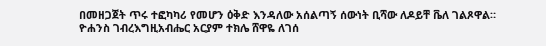በመዘጋጀት ጥሩ ተፎካካሪ የመሆን ዕቅድ እንዳለው አሰልጣኝ ሰውነት ቢሻው ለዶይቸ ቬለ ገልጾዋል። ዮሐንስ ገብረእግዚአብሔር አርያም ተክሌ ሸዋዬ ለገሰ